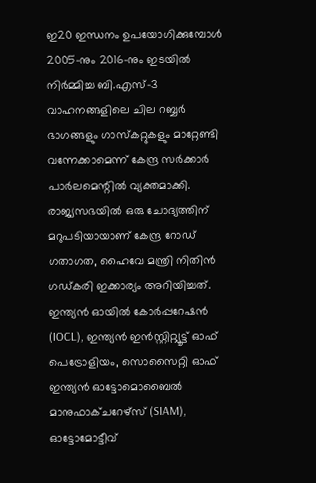ഇ20 ഇന്ധനം ഉപയോഗിക്കുമ്പോൾ 2005-നും 2016-നും ഇടയിൽ നിർമ്മിച്ച ബി.എസ്-3 വാഹനങ്ങളിലെ ചില റബ്ബർ ഭാഗങ്ങളും ഗാസ്കറ്റുകളും മാറ്റേണ്ടി വന്നേക്കാമെന്ന് കേന്ദ്ര സർക്കാർ പാർലമെന്റിൽ വ്യക്തമാക്കി. രാജ്യസഭയിൽ ഒരു ചോദ്യത്തിന് മറുപടിയായാണ് കേന്ദ്ര റോഡ് ഗതാഗത, ഹൈവേ മന്ത്രി നിതിൻ ഗഡ്കരി ഇക്കാര്യം അറിയിച്ചത്. ഇന്ത്യൻ ഓയിൽ കോർപ്പറേഷൻ (IOCL), ഇന്ത്യൻ ഇൻസ്റ്റിറ്റ്യൂട്ട് ഓഫ് പെട്രോളിയം, സൊസൈറ്റി ഓഫ് ഇന്ത്യൻ ഓട്ടോമൊബൈൽ മാനുഫാക്ചറേഴ്സ് (SIAM), ഓട്ടോമോട്ടീവ്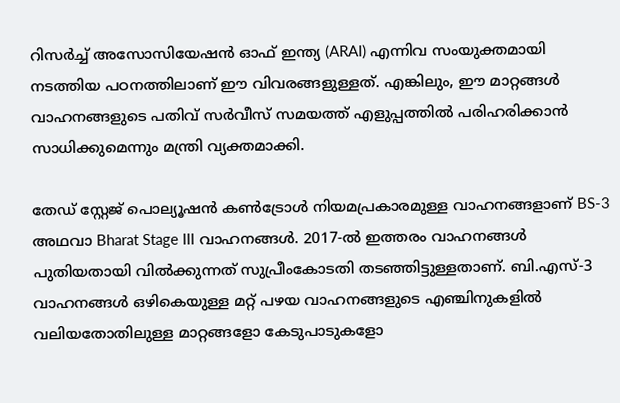റിസർച്ച് അസോസിയേഷൻ ഓഫ് ഇന്ത്യ (ARAI) എന്നിവ സംയുക്തമായി നടത്തിയ പഠനത്തിലാണ് ഈ വിവരങ്ങളുള്ളത്. എങ്കിലും, ഈ മാറ്റങ്ങൾ വാഹനങ്ങളുടെ പതിവ് സർവീസ് സമയത്ത് എളുപ്പത്തിൽ പരിഹരിക്കാൻ സാധിക്കുമെന്നും മന്ത്രി വ്യക്തമാക്കി.

തേ‍‍ഡ് സ്റ്റേജ് പൊല്യൂഷൻ കൺട്രോൾ നിയമപ്രകാരമുള്ള വാഹനങ്ങളാണ് BS-3  അഥവാ Bharat Stage III വാഹനങ്ങൾ. 2017-ൽ ഇത്തരം വാഹനങ്ങൾ പുതിയതായി വിൽക്കുന്നത് സുപ്രീംകോടതി തടഞ്ഞിട്ടുള്ളതാണ്. ബി.എസ്-3 വാഹനങ്ങൾ ഒഴികെയുള്ള മറ്റ് പഴയ വാഹനങ്ങളുടെ എഞ്ചിനുകളിൽ വലിയതോതിലുള്ള മാറ്റങ്ങളോ കേടുപാടുകളോ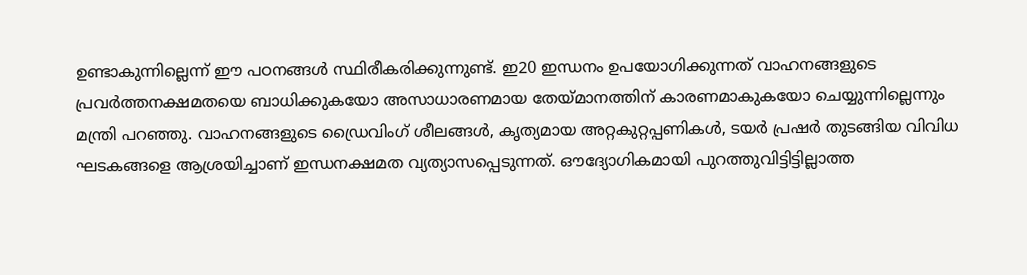ഉണ്ടാകുന്നില്ലെന്ന് ഈ പഠനങ്ങൾ സ്ഥിരീകരിക്കുന്നുണ്ട്. ഇ20 ഇന്ധനം ഉപയോഗിക്കുന്നത് വാഹനങ്ങളുടെ പ്രവർത്തനക്ഷമതയെ ബാധിക്കുകയോ അസാധാരണമായ തേയ്മാനത്തിന് കാരണമാകുകയോ ചെയ്യുന്നില്ലെന്നും മന്ത്രി പറഞ്ഞു. വാഹനങ്ങളുടെ ഡ്രൈവിംഗ് ശീലങ്ങൾ, കൃത്യമായ അറ്റകുറ്റപ്പണികൾ, ടയർ പ്രഷർ തുടങ്ങിയ വിവിധ ഘടകങ്ങളെ ആശ്രയിച്ചാണ് ഇന്ധനക്ഷമത വ്യത്യാസപ്പെടുന്നത്. ഔദ്യോഗികമായി പുറത്തുവിട്ടിട്ടില്ലാത്ത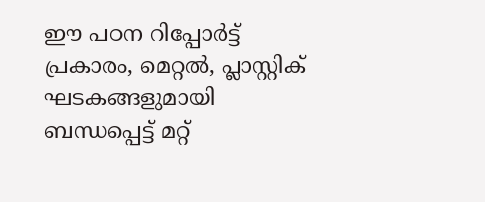ഈ പഠന റിപ്പോർട്ട് പ്രകാരം, മെറ്റൽ, പ്ലാസ്റ്റിക് ഘടകങ്ങളുമായി ബന്ധപ്പെട്ട് മറ്റ്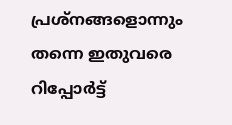പ്രശ്നങ്ങളൊന്നും തന്നെ ഇതുവരെ റിപ്പോർട്ട്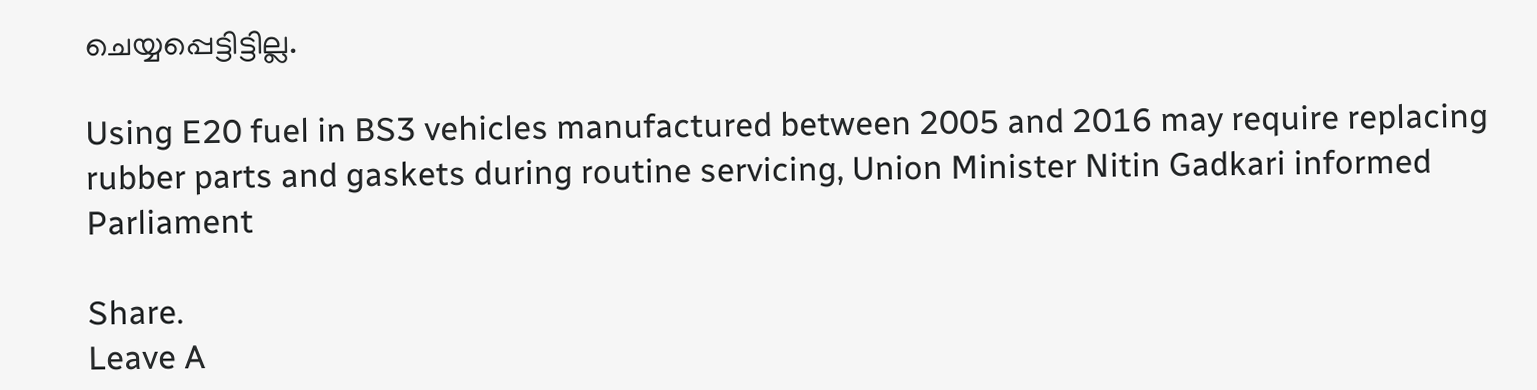ചെയ്യപ്പെട്ടിട്ടില്ല.

Using E20 fuel in BS3 vehicles manufactured between 2005 and 2016 may require replacing rubber parts and gaskets during routine servicing, Union Minister Nitin Gadkari informed Parliament

Share.
Leave A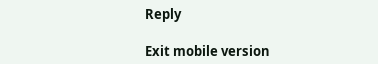Reply

Exit mobile version